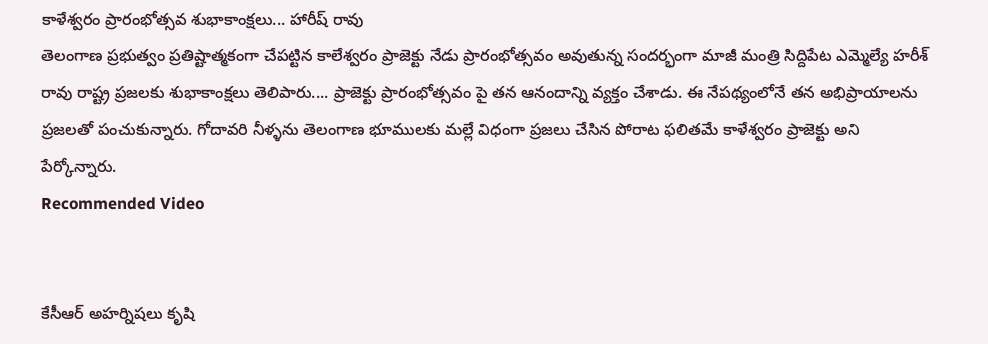కాళేశ్వరం ప్రారంభోత్సవ శుభాకాంక్షలు... హారీష్ రావు
తెలంగాణ ప్రభుత్వం ప్రతిష్టాత్మకంగా చేపట్టిన కాలేశ్వరం ప్రాజెక్టు నేడు ప్రారంభోత్సవం అవుతున్న సందర్భంగా మాజీ మంత్రి సిద్దిపేట ఎమ్మెల్యే హరీశ్ రావు రాష్ట్ర ప్రజలకు శుభాకాంక్షలు తెలిపారు.... ప్రాజెక్టు ప్రారంభోత్సవం పై తన ఆనందాన్ని వ్యక్తం చేశాడు. ఈ నేపథ్యంలోనే తన అభిప్రాయాలను ప్రజలతో పంచుకున్నారు. గోదావరి నీళ్ళను తెలంగాణ భూములకు మల్లే విధంగా ప్రజలు చేసిన పోరాట ఫలితమే కాళేశ్వరం ప్రాజెక్టు అని పేర్కోన్నారు.
Recommended Video


కేసీఆర్ అహర్నిషలు కృషి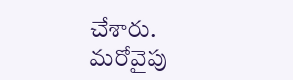చేశారు.
మరోవైపు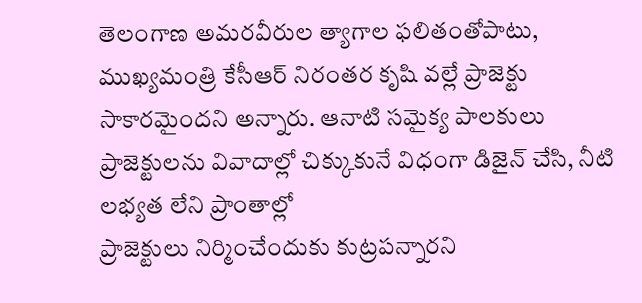తెలంగాణ అమరవీరుల త్యాగాల ఫలితంతోపాటు, ముఖ్యమంత్రి కేసీఆర్ నిరంతర కృషి వల్లే ప్రాజెక్టు సాకారమైందని అన్నారు. ఆనాటి సమైక్య పాలకులు
ప్రాజెక్టులను వివాదాల్లో చిక్కుకునే విధంగా డిజైన్ చేసి, నీటి లభ్యత లేని ప్రాంతాల్లో
ప్రాజెక్టులు నిర్మించేందుకు కుట్రపన్నారని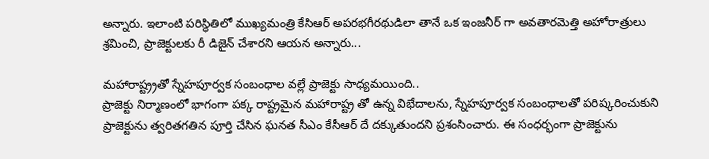అన్నారు. ఇలాంటి పరిస్థితిలో ముఖ్యమంత్రి కేసిఆర్ అపరభగీరథుడిలా తానే ఒక ఇంజనీర్ గా అవతారమెత్తి అహోరాత్రులు శ్రమించి, ప్రాజెక్టులకు రీ డిజైన్ చేశారని ఆయన అన్నారు...

మహారాష్ట్ర్రతో స్నేహపూర్వక సంబంధాల వల్లే ప్రాజెక్టు సాధ్యమయింది..
ప్రాజెక్టు నిర్మాణంలో భాగంగా పక్క రాష్ట్రమైన మహారాష్ట్ర తో ఉన్న విభేదాలను, స్నేహపూర్వక సంబంధాలతో పరిష్కరించుకుని ప్రాజెక్టును త్వరితగతిన పూర్తి చేసిన ఘనత సీఎం కేసీఆర్ దే దక్కుతుందని ప్రశంసించారు. ఈ సంధర్భంగా ప్రాజెక్టును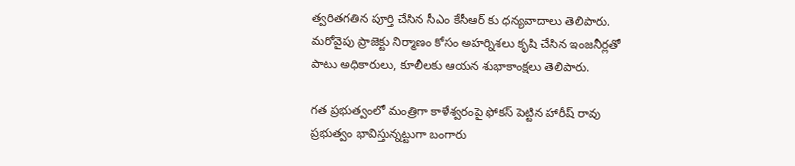త్వరితగతిన పూర్తి చేసిన సీఎం కేసీఆర్ కు ధన్యవాదాలు తెలిపారు.
మరోవైపు ప్రాజెక్టు నిర్మాణం కోసం అహర్నిశలు కృషి చేసిన ఇంజనీర్లతో పాటు అధికారులు, కూలీలకు ఆయన శుభాకాంక్షలు తెలిపారు.

గత ప్రభుత్వంలో మంత్రిగా కాళేశ్వరంపై ఫోకస్ పెట్టిన హారీష్ రావు
ప్రభుత్వం భావిస్తున్నట్టుగా బంగారు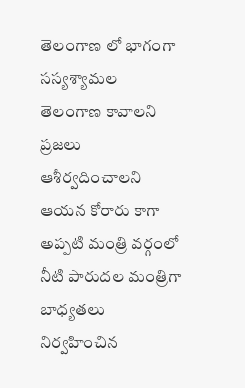తెలంగాణ లో భాగంగా సస్యశ్యామల తెలంగాణ కావాలని ప్రజలు ఆశీర్వదించాలని ఆయన కోరారు కాగా అప్పటి మంత్రి వర్గంలో నీటి పారుదల మంత్రిగా బాధ్యతలు నిర్వహించిన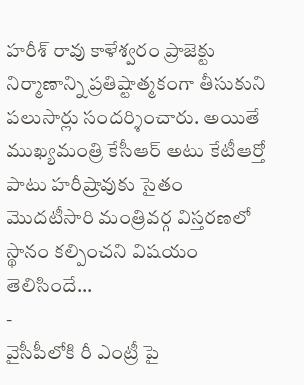హరీశ్ రావు కాళేశ్వరం ప్రాజెక్టు నిర్మాణాన్ని ప్రతిష్టాత్మకంగా తీసుకుని పలుసార్లు సందర్శించారు. అయితే ముఖ్యమంత్రి కేసీఆర్ అటు కేటీఆర్తో పాటు హరీష్రావుకు సైతం మొదటీసారి మంత్రివర్గ విస్తరణలో స్థానం కల్పించని విషయం తెలిసిందే...
-
వైసీపీలోకి రీ ఎంట్రీ పై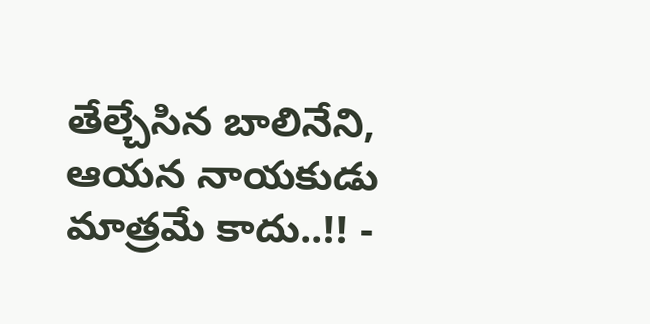తేల్చేసిన బాలినేని, ఆయన నాయకుడు మాత్రమే కాదు..!! -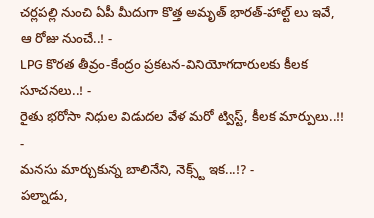చర్లపల్లి నుంచి ఏపీ మీదుగా కొత్త అమృత్ భారత్-హాల్ట్ లు ఇవే, ఆ రోజు నుంచే..! -
LPG కొరత తీవ్రం-కేంద్రం ప్రకటన-వినియోగదారులకు కీలక సూచనలు..! -
రైతు భరోసా నిధుల విడుదల వేళ మరో ట్విస్ట్, కీలక మార్పులు..!! -
మనసు మార్చుకున్న బాలినేని, నెక్స్ట్ ఇక...!? -
పల్నాడు,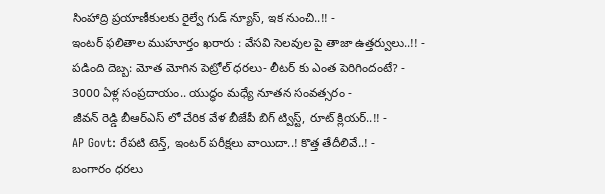సింహాద్రి ప్రయాణీకులకు రైల్వే గుడ్ న్యూస్, ఇక నుంచి..!! -
ఇంటర్ ఫలితాల ముహూర్తం ఖరారు : వేసవి సెలవుల పై తాజా ఉత్తర్వులు..!! -
పడింది దెబ్బ: మోత మోగిన పెట్రోల్ ధరలు- లీటర్ కు ఎంత పెరిగిందంటే? -
3000 ఏళ్ల సంప్రదాయం.. యుద్ధం మధ్యే నూతన సంవత్సరం -
జీవన్ రెడ్డి బీఆర్ఎస్ లో చేరిక వేళ బీజేపీ బిగ్ ట్విస్ట్, రూట్ క్లియర్..!! -
AP Govt: రేపటి టెన్త్, ఇంటర్ పరీక్షలు వాయిదా..! కొత్త తేదీలివే..! -
బంగారం ధరలు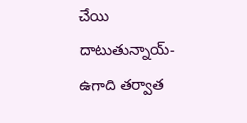చేయి దాటుతున్నాయ్- ఉగాది తర్వాత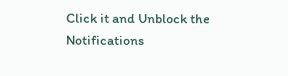Click it and Unblock the Notifications